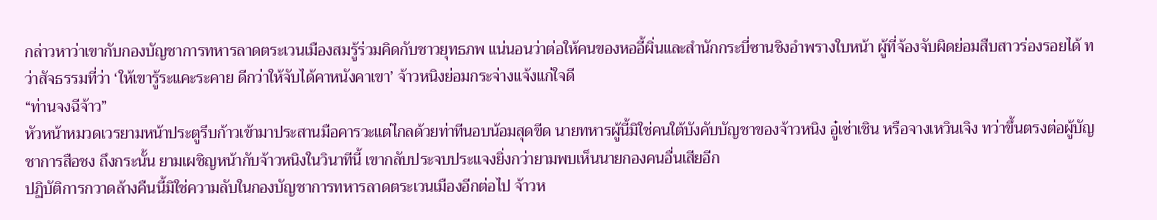กล่าวหาว่าเขากับกองบัญชาการทหารลาดตระเวนเมืองสมรู้ร่วมคิดกับชาวยุทธภพ แน่นอนว่าต่อให้คนของหออี้ผิ่นและสำนักกระบี่ซานชิงอำพรางใบหน้า ผู้ที่จ้องจับผิดย่อมสืบสาวร่องรอยได้ ทว่าสัจธรรมที่ว่า ‘ให้เขารู้ระแคะระคาย ดีกว่าให้จับได้คาหนังคาเขา’ จ้าวหนิงย่อมกระจ่างแจ้งแก่ใจดี
“ท่านจงฉีจ้าว”
หัวหน้าหมวดเวรยามหน้าประตูรีบก้าวเข้ามาประสานมือคารวะแต่ไกลด้วยท่าทีนอบน้อมสุดขีด นายทหารผู้นี้มิใช่คนใต้บังคับบัญชาของจ้าวหนิง อู๋เซ่าเชิน หรือจางเหวินเจิง ทว่าขึ้นตรงต่อผู้บัญชาการสือชง ถึงกระนั้น ยามเผชิญหน้ากับจ้าวหนิงในวินาทีนี้ เขากลับประจบประแจงยิ่งกว่ายามพบเห็นนายกองคนอื่นเสียอีก
ปฏิบัติการกวาดล้างคืนนี้มิใช่ความลับในกองบัญชาการทหารลาดตระเวนเมืองอีกต่อไป จ้าวห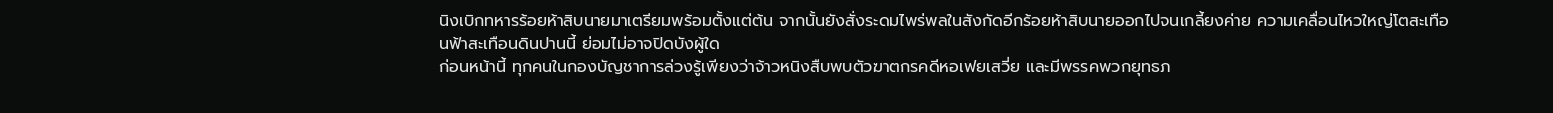นิงเบิกทหารร้อยห้าสิบนายมาเตรียมพร้อมตั้งแต่ต้น จากนั้นยังสั่งระดมไพร่พลในสังกัดอีกร้อยห้าสิบนายออกไปจนเกลี้ยงค่าย ความเคลื่อนไหวใหญ่โตสะเทือนฟ้าสะเทือนดินปานนี้ ย่อมไม่อาจปิดบังผู้ใด
ก่อนหน้านี้ ทุกคนในกองบัญชาการล่วงรู้เพียงว่าจ้าวหนิงสืบพบตัวฆาตกรคดีหอเฟยเสวี่ย และมีพรรคพวกยุทธภ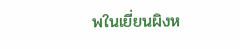พในเยี่ยนผิงห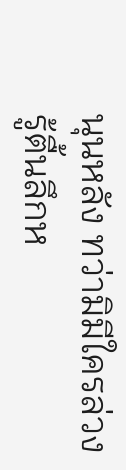นุนหลัง ทว่ามิมีใครล่วงรู้ตื้นลึกห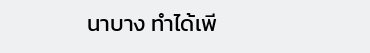นาบาง ทำได้เพี